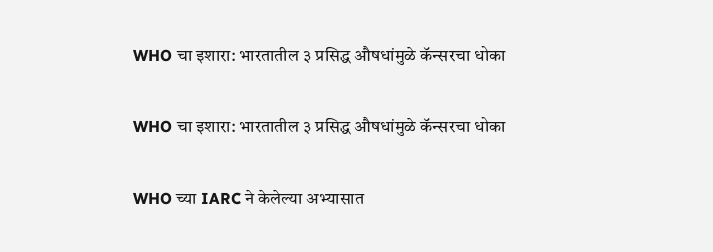WHO चा इशारा: भारतातील ३ प्रसिद्ध औषधांमुळे कॅन्सरचा धोका

WHO चा इशारा: भारतातील ३ प्रसिद्ध औषधांमुळे कॅन्सरचा धोका

WHO च्या IARC ने केलेल्या अभ्यासात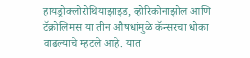हायड्रोक्लोरोथियाझाइड, व्होरिकोनाझोल आणि टॅक्रोलिमस या तीन औषधांमुळे कॅन्सरचा धोका वाढल्याचे म्हटले आहे. यात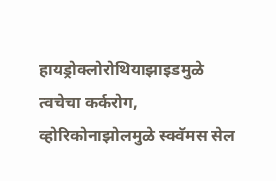हायड्रोक्लोरोथियाझाइडमुळे त्वचेचा कर्करोग, व्होरिकोनाझोलमुळे स्क्वॅमस सेल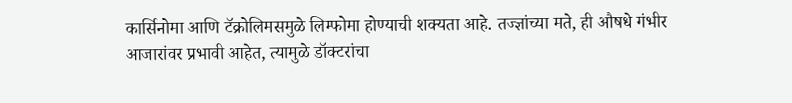कार्सिनोमा आणि टॅक्रोलिमसमुळे लिम्फोमा होण्याची शक्यता आहे. तज्ज्ञांच्या मते, ही औषधे गंभीर आजारांवर प्रभावी आहेत, त्यामुळे डॉक्टरांचा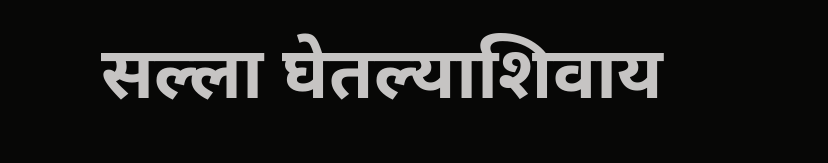सल्ला घेतल्याशिवाय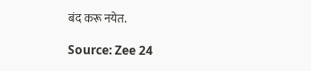बंद करू नयेत.

Source: Zee 24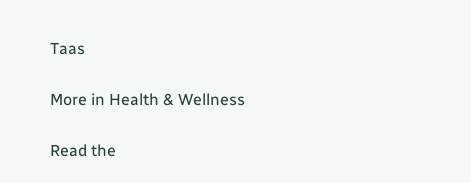Taas

More in Health & Wellness

Read the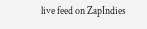live feed on ZapIndies